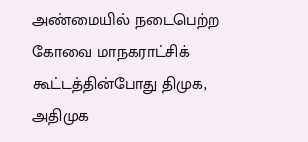அண்மையில் நடைபெற்ற கோவை மாநகராட்சிக் கூட்டத்தின்போது திமுக, அதிமுக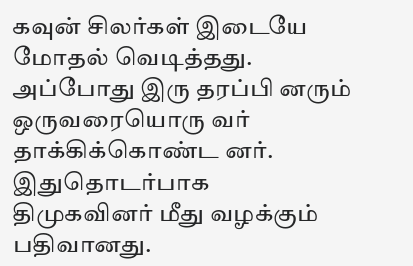கவுன் சிலர்கள் இடையே மோதல் வெடித்தது. அப்போது இரு தரப்பி னரும் ஒருவரையொரு வர் தாக்கிக்கொண்ட னர். இதுதொடர்பாக திமுகவினர் மீது வழக்கும் பதிவானது.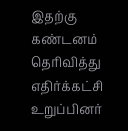இதற்கு கண்டனம் தெரிவித்து எதிர்க்கட்சி உறுப்பினர்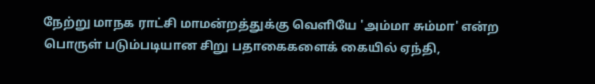நேற்று மாநக ராட்சி மாமன்றத்துக்கு வெளியே 'அம்மா சும்மா' என்ற பொருள் படும்படியான சிறு பதாகைகளைக் கையில் ஏந்தி,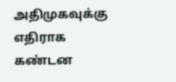அதிமுகவுக்கு எதிராக கண்டன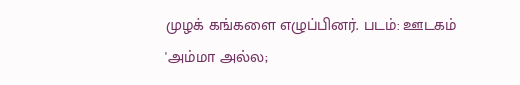முழக் கங்களை எழுப்பினர். படம்: ஊடகம்
'அம்மா அல்ல;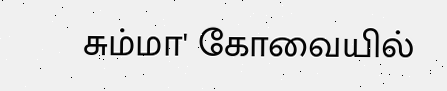சும்மா' கோவையில்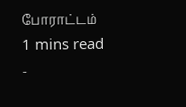போராட்டம்
1 mins read
-